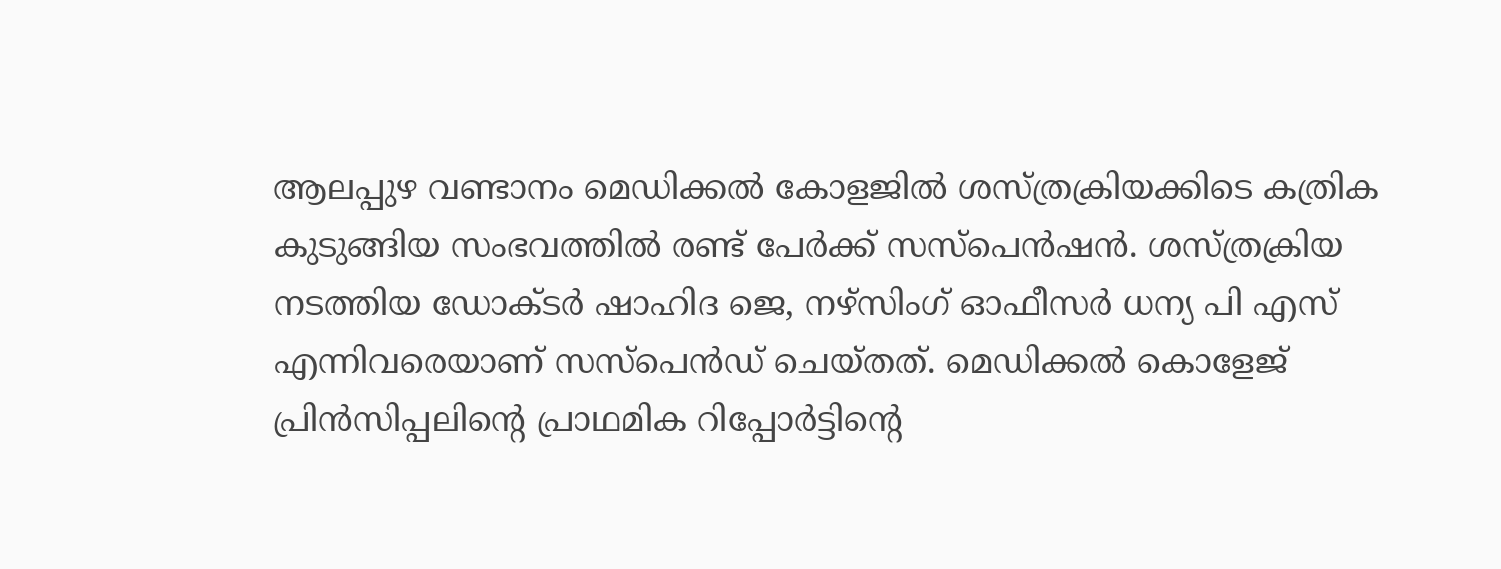ആലപ്പുഴ വണ്ടാനം മെഡിക്കൽ കോളജിൽ ശസ്ത്രക്രിയക്കിടെ കത്രിക കുടുങ്ങിയ സംഭവത്തിൽ രണ്ട് പേർക്ക് സസ്പെൻഷൻ. ശസ്ത്രക്രിയ നടത്തിയ ഡോക്ടർ ഷാഹിദ ജെ, നഴ്സിംഗ് ഓഫീസർ ധന്യ പി എസ് എന്നിവരെയാണ് സസ്പെൻഡ് ചെയ്തത്. മെഡിക്കൽ കൊളേജ് പ്രിൻസിപ്പലിന്റെ പ്രാഥമിക റിപ്പോർട്ടിന്റെ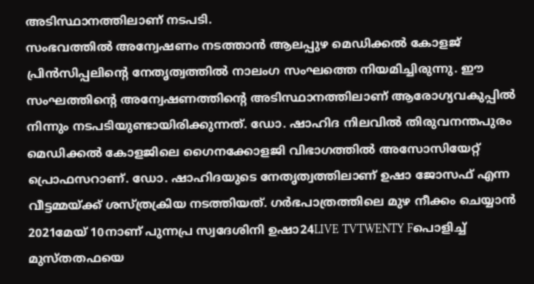അടിസ്ഥാനത്തിലാണ് നടപടി.
സംഭവത്തിൽ അന്വേഷണം നടത്താൻ ആലപ്പുഴ മെഡിക്കൽ കോളജ് പ്രിൻസിപ്പലിന്റെ നേതൃത്വത്തിൽ നാലംഗ സംഘത്തെ നിയമിച്ചിരുന്നു. ഈ സംഘത്തിന്റെ അന്വേഷണത്തിന്റെ അടിസ്ഥാനത്തിലാണ് ആരോഗ്യവകുപ്പിൽ നിന്നും നടപടിയുണ്ടായിരിക്കുന്നത്. ഡോ. ഷാഹിദ നിലവിൽ തിരുവനന്തപുരം മെഡിക്കൽ കോളജിലെ ഗൈനക്കോളജി വിഭാഗത്തിൽ അസോസിയേറ്റ് പ്രൊഫസറാണ്. ഡോ. ഷാഹിദയുടെ നേതൃത്വത്തിലാണ് ഉഷാ ജോസഫ് എന്ന വീട്ടമ്മയ്ക്ക് ശസ്ത്രക്രിയ നടത്തിയത്. ഗർഭപാത്രത്തിലെ മുഴ നീക്കം ചെയ്യാൻ 2021മേയ് 10നാണ് പുന്നപ്ര സ്വദേശിനി ഉഷാ24LIVE TVTWENTY Fപൊളിച്ച് മുസ്തതഫയെ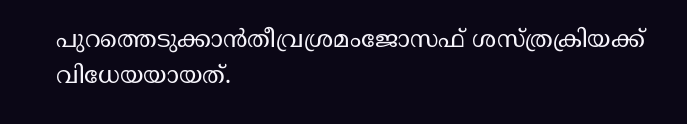പുറത്തെടുക്കാൻതീവ്രശ്രമംജോസഫ് ശസ്ത്രക്രിയക്ക് വിധേയയായത്.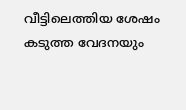വീട്ടിലെത്തിയ ശേഷം കടുത്ത വേദനയും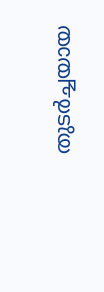തുടർച്ചയായ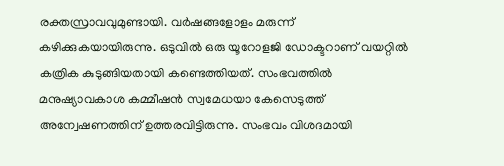രക്തസ്രാവവുമുണ്ടായി. വർഷങ്ങളോളം മരുന്ന് കഴിക്കുകയായിരുന്നു. ഒടുവിൽ ഒരു യൂറോളജി ഡോക്ടറാണ് വയറ്റിൽ കത്രിക കുടുങ്ങിയതായി കണ്ടെത്തിയത്. സംഭവത്തിൽ മനുഷ്യാവകാശ കമ്മീഷൻ സ്വമേധയാ കേസെടുത്ത് അന്വേഷണത്തിന് ഉത്തരവിട്ടിരുന്നു. സംഭവം വിശദമായി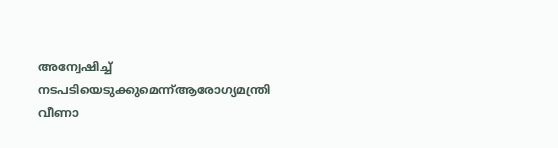അന്വേഷിച്ച് നടപടിയെടുക്കുമെന്ന്ആരോഗ്യമന്ത്രി വീണാ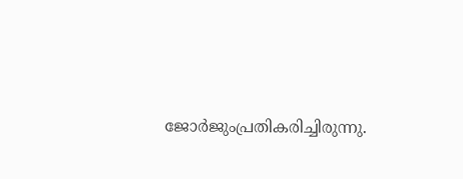ജോർജുംപ്രതികരിച്ചിരുന്നു.